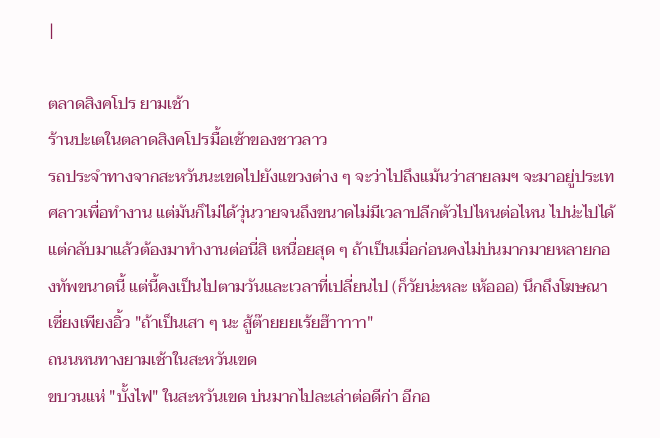|

ตลาดสิงคโปร ยามเช้า
ร้านปะเตในตลาดสิงคโปรมื้อเช้าของชาวลาว
รถประจำทางจากสะหวันนะเขดไปยังแขวงต่าง ๆ จะว่าไปถึงแม้นว่าสายลมฯ จะมาอยู่ประเทศลาวเพื่อทำงาน แต่มันก็ไม่ได้วุ่นวายจนถึงขนาดไม่มีเวลาปลีกตัวไปไหนต่อไหน ไปน่ะไปได้ แต่กลับมาแล้วต้องมาทำงานต่อนี่สิ เหนื่อยสุด ๆ ถ้าเป็นเมื่อก่อนคงไม่บ่นมากมายหลายกองทัพขนาดนี้ แต่นี้คงเป็นไปตามวันและเวลาที่เปลี่ยนไป (ก็วัยน่ะหละ เห้อออ) นึกถึงโฆษณา เซี่ยงเพียงอิ้ว "ถ้าเป็นเสา ๆ นะ สู้ต๊ายยยเร้ยฮ๊าาาาา"
ถนนหนทางยามเช้าในสะหวันเขด
ขบวนแห่ "บั้งไฟ" ในสะหวันเขด บ่นมากไปละเล่าต่อดีก่า อีกอ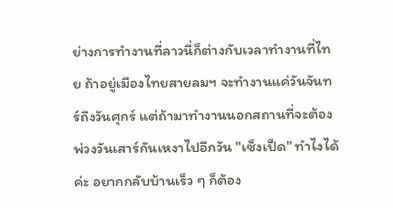ย่างการทำงานที่ลาวนี่ก็ต่างกับเวลาทำงานที่ไทย ถ้าอยู่เมืองไทยสายลมฯ จะทำงานแค่วันจันทร์ถึงวันศุกร์ แต่ถ้ามาทำงานนอกสถานที่จะต้องพ่วงวันเสาร์กันเหงาไปอีกวัน "เซ็งเป็ด" ทำไงได้ค่ะ อยากกลับบ้านเร็ว ๆ ก็ต้อง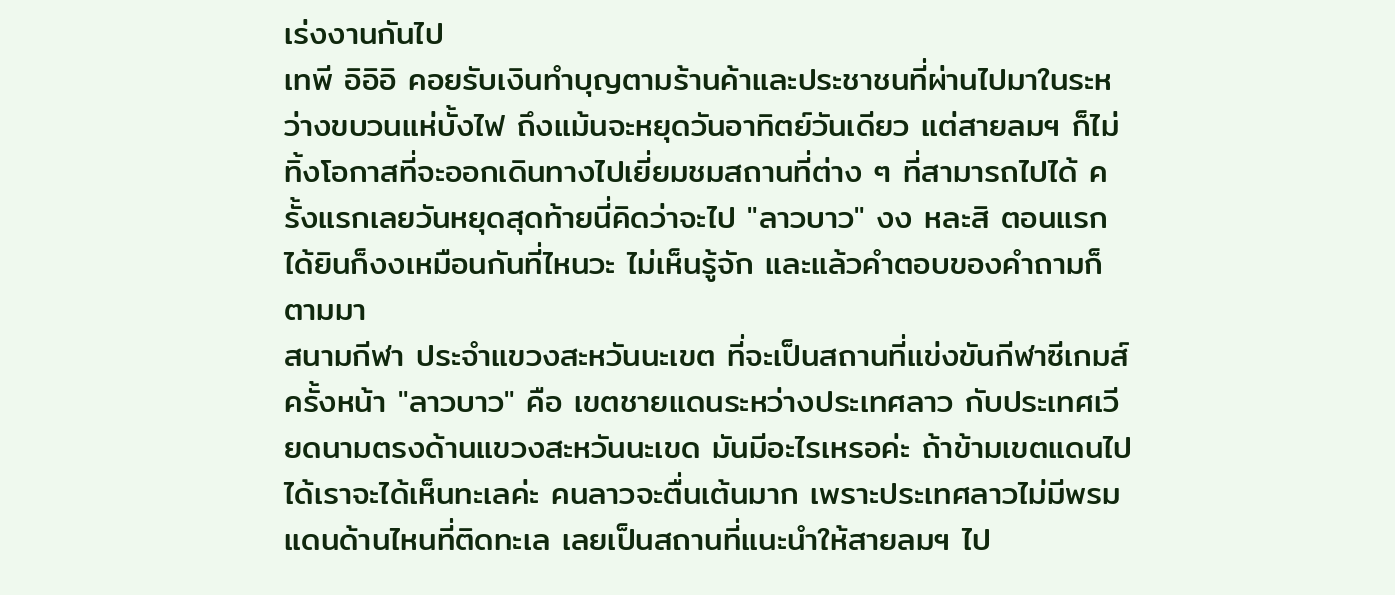เร่งงานกันไป
เทพี อิอิอิ คอยรับเงินทำบุญตามร้านค้าและประชาชนที่ผ่านไปมาในระหว่างขบวนแห่บั้งไฟ ถึงแม้นจะหยุดวันอาทิตย์วันเดียว แต่สายลมฯ ก็ไม่ทิ้งโอกาสที่จะออกเดินทางไปเยี่ยมชมสถานที่ต่าง ๆ ที่สามารถไปได้ ครั้งแรกเลยวันหยุดสุดท้ายนี่คิดว่าจะไป "ลาวบาว" งง หละสิ ตอนแรกได้ยินก็งงเหมือนกันที่ไหนวะ ไม่เห็นรู้จัก และแล้วคำตอบของคำถามก็ตามมา
สนามกีฬา ประจำแขวงสะหวันนะเขต ที่จะเป็นสถานที่แข่งขันกีฬาซีเกมส์ครั้งหน้า "ลาวบาว" คือ เขตชายแดนระหว่างประเทศลาว กับประเทศเวียดนามตรงด้านแขวงสะหวันนะเขด มันมีอะไรเหรอค่ะ ถ้าข้ามเขตแดนไปได้เราจะได้เห็นทะเลค่ะ คนลาวจะตื่นเต้นมาก เพราะประเทศลาวไม่มีพรมแดนด้านไหนที่ติดทะเล เลยเป็นสถานที่แนะนำให้สายลมฯ ไป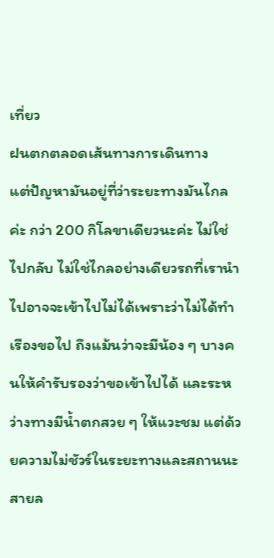เที่ยว
ฝนตกตลอดเส้นทางการเดินทาง
แต่ปัญหามันอยู่ที่ว่าระยะทางมันไกลค่ะ กว่า 200 กิโลขาเดียวนะค่ะ ไม่ใช่ไปกลับ ไม่ใช่ไกลอย่างเดียวรถที่เรานำไปอาจจะเข้าไปไม่ได้เพราะว่าไม่ได้ทำเรืองขอไป ถึงแม้นว่าจะมีน้อง ๆ บางคนให้คำรับรองว่าขอเข้าไปได้ และระหว่างทางมีน้ำตกสวย ๆ ให้แวะชม แต่ด้วยความไม่ชัวร์ในระยะทางและสถานนะ สายล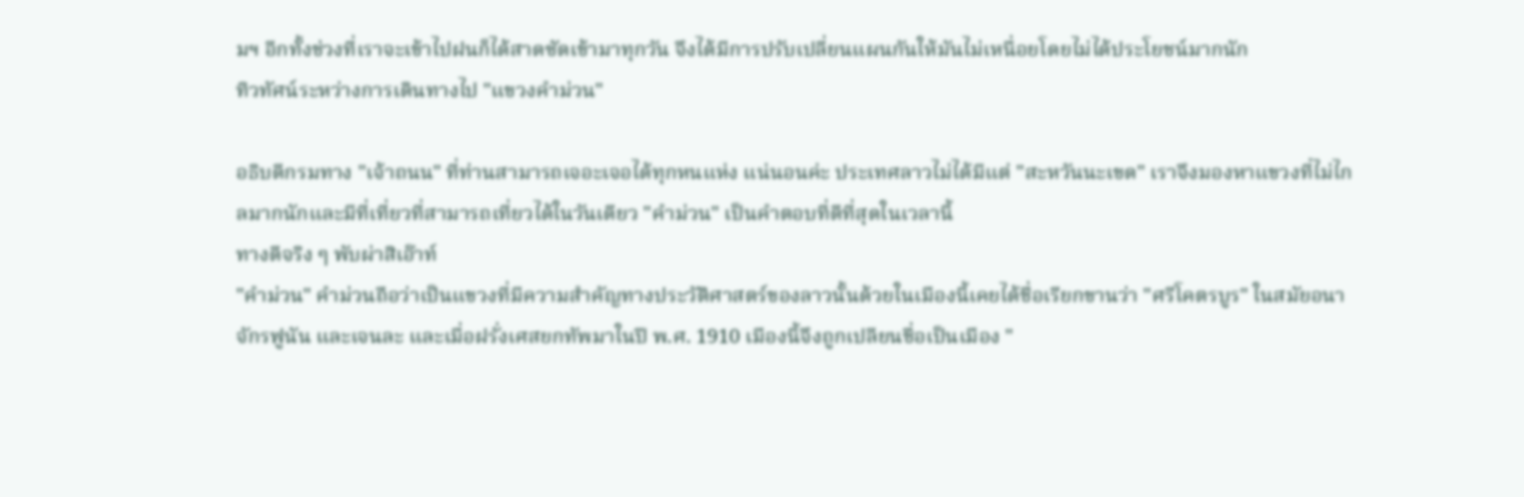มฯ อีกทั้งช่วงที่เราจะเข้าไปฝนก็ได้สาดซัดเข้ามาทุกวัน จึงได้มีการปรับเปลี่ยนแผนกันให้มันไม่เหนื่อยโดยไม่ได้ประโยชน์มากนัก
ทิวทัศน์ระหว่างการเดินทางไป "แขวงคำม่วน"

อธิบดีกรมทาง "เจ้าถนน" ที่ท่านสามารถเจอะเจอได้ทุกหนแห่ง แน่นอนค่ะ ประเทศลาวไม่ได้มีแต่ "สะหวันนะเขด" เราจึงมองหาแขวงที่ไม่ไกลมากนักและมีที่เที่ยวที่สามารถเที่ยวได้ในวันเดียว "คำม่วน" เป็นคำตอบที่ดีที่สุดในเวลานี้
ทางดีจริง ๆ พับผ่าสิเอ๊าท์
"คำม่วน" คำม่วนถือว่าเป็นแขวงที่มีความสำคัญทางประวัติศาสตร์ของลาวนั้นด้วยในเมืองนี้เคยได้ชื่อเรียกขานว่า "ศรีโคตรบูร" ในสมัยอนาจักรฟูนัน และเจนละ และเมื่อฝรั่งเศสยกทัพมาในปี พ.ศ. 1910 เมืองนี้จึงถูกเปลียนชื่อเป็นเมือง "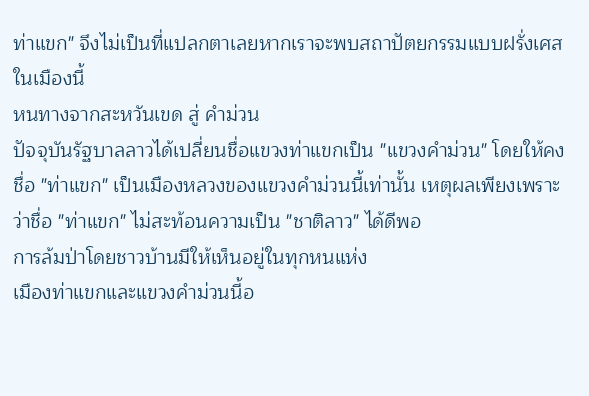ท่าแขก" จึงไม่เป็นที่แปลกตาเลยหากเราจะพบสถาปัตยกรรมแบบฝรั่งเศสในเมืองนี้
หนทางจากสะหวันเขด สู่ คำม่วน
ปัจจุบันรัฐบาลลาวได้เปลี่ยนชื่อแขวงท่าแขกเป็น "แขวงคำม่วน" โดยให้คงชื่อ "ท่าแขก" เป็นเมืองหลวงของแขวงคำม่วนนี้เท่านั้น เหตุผลเพียงเพราะว่าชื่อ "ท่าแขก" ไม่สะท้อนความเป็น "ชาติลาว" ได้ดีพอ
การล้มป่าโดยชาวบ้านมีให้เห็นอยู่ในทุกหนแห่ง
เมืองท่าแขกและแขวงคำม่วนนี้อ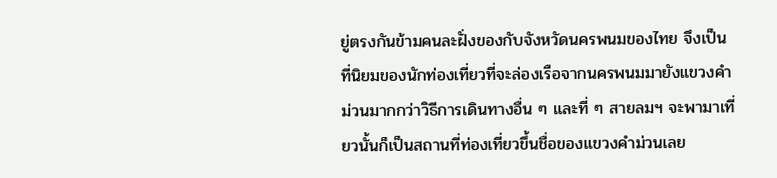ยู่ตรงกันข้ามคนละฝั่งของกับจังหวัดนครพนมของไทย จึงเป็นที่นิยมของนักท่องเที่ยวที่จะล่องเรือจากนครพนมมายังแขวงคำม่วนมากกว่าวิธีการเดินทางอื่น ๆ และที่ ๆ สายลมฯ จะพามาเที่ยวนั้นก็เป็นสถานที่ท่องเที่ยวขึ้นชื่อของแขวงคำม่วนเลย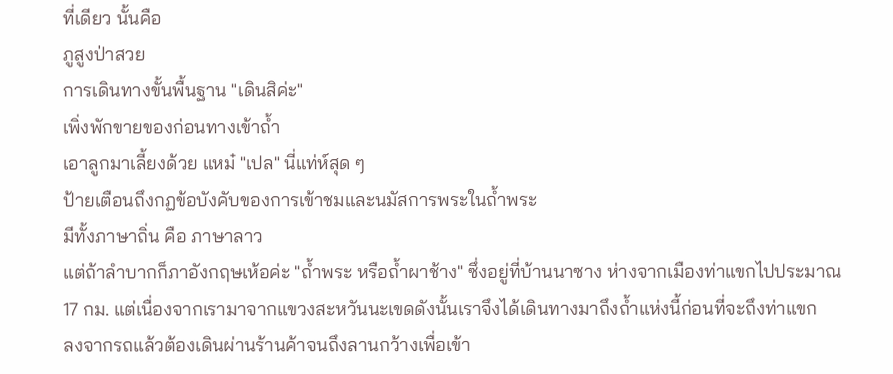ที่เดียว นั้นคือ
ภูสูงป่าสวย
การเดินทางขั้นพื้นฐาน "เดินสิค่ะ"
เพิ่งพักขายของก่อนทางเข้าถ้ำ
เอาลูกมาเลี้ยงด้วย แหม๋ "เปล" นี่แท่ห์สุด ๆ
ป้ายเตือนถึงกฏข้อบังคับของการเข้าชมและนมัสการพระในถ้ำพระ
มีทั้งภาษาถิ่น คือ ภาษาลาว
แต่ถ้าลำบากก็ภาอังกฤษเห้อค่ะ "ถ้ำพระ หรือถ้ำผาช้าง" ซึ่งอยู่ที่บ้านนาซาง ห่างจากเมืองท่าแขกไปประมาณ 17 กม. แต่เนื่องจากเรามาจากแขวงสะหวันนะเขดดังนั้นเราจึงได้เดินทางมาถึงถ้ำแห่งนี้ก่อนที่จะถึงท่าแขก
ลงจากรถแล้วต้องเดินผ่านร้านค้าจนถึงลานกว้างเพื่อเข้า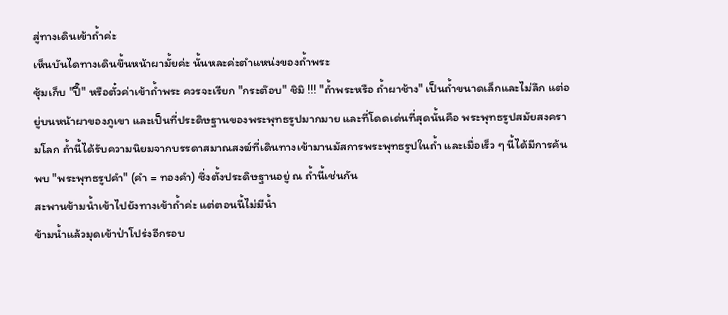สู่ทางเดินเข้าถ้ำค่ะ
เห็นบันไดทางเดินขึ้นหน้าผามั้ยค่ะ นั้นหละค่ะตำแหน่งของถ้ำพระ
ซุ้มเก็บ "ปี๊" หรือตั๋วค่าเข้าถ้ำพระ ควรจะเรียก "กระต๊อบ" ชิมิ !!! "ถ้ำพระหรือ ถ้ำผาช้าง" เป็นถ้ำขนาดเล็กและไม่ลึก แต่อยู่บนหน้าผาของภูเขา และเป็นที่ประดิษฐานของพระพุทธรูปมากมาย และที่โดดเด่นที่สุดนั้นคือ พระพุทธรูปสมัยสงครามโลก ถ้ำนี้ได้รับความนิยมจากบรรดาสมาณสงฆ์ที่เดินทางเข้ามานมัสการพระพุทธรูปในถ้ำ และเมื่อเร็ว ๆ นี้ได้มีการค้นพบ "พระพุทธรูปคำ" (คำ = ทองคำ) ซึ่งตั้งประดิษฐานอยู่ ณ ถ้ำนี้เช่นกัน
สะพานข้ามน้ำเข้าไปยังทางเข้าถ้ำค่ะ แต่ตอนนี้ไม่มีน้ำ
ข้ามน้ำแล้วมุดเข้าป่าโปร่งอีกรอบ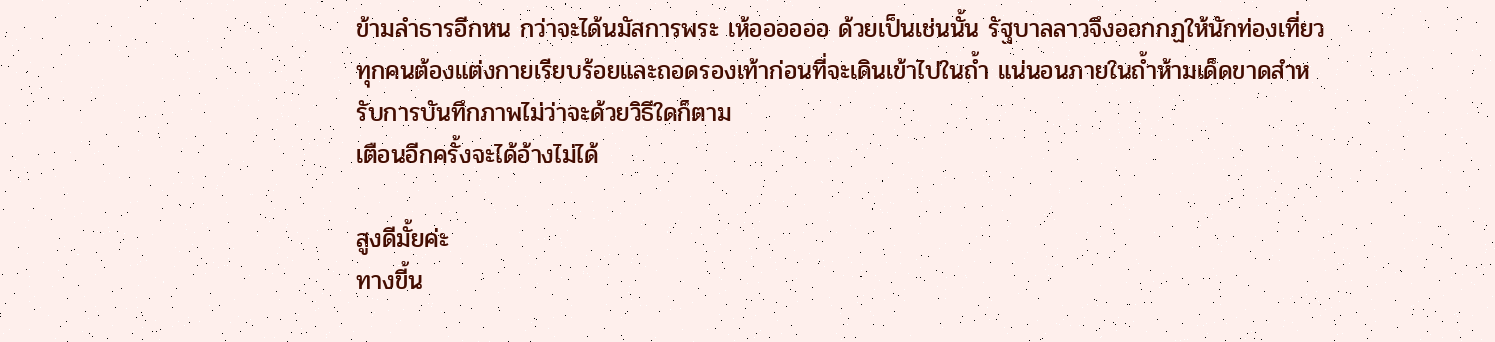ข้ามลำธารอีกหน กว่าจะได้นมัสการพระ เห้ออออออ ด้วยเป็นเช่นนั้น รัฐบาลลาวจึงออกกฏให้นักท่องเที่ยวทุกคนต้องแต่งกายเรียบร้อยและถอดรองเท้าก่อนที่จะเดินเข้าไปในถ้ำ แน่นอนภายในถ้ำห้ามเด็ดขาดสำหรับการบันทึกภาพไม่ว่าจะด้วยวิธีใดก็ตาม
เตือนอีกครั้งจะได้อ้างไม่ได้

สูงดีมั้ยค่ะ
ทางขี้น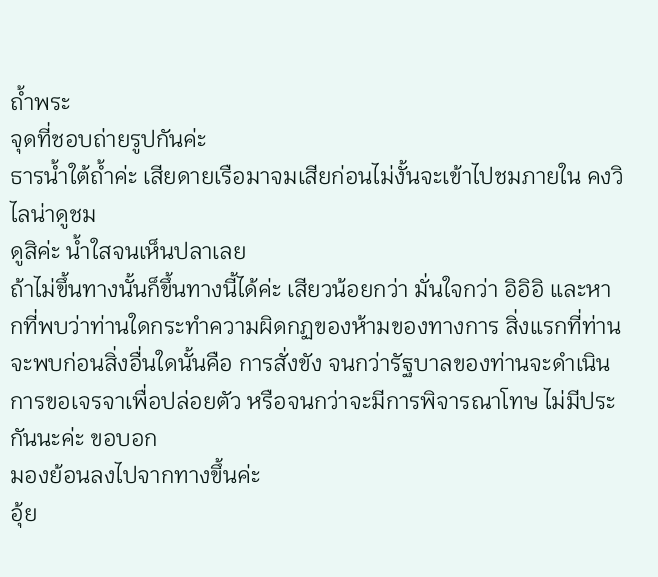ถ้ำพระ
จุดที่ชอบถ่ายรูปกันค่ะ
ธารน้ำใต้ถ้ำค่ะ เสียดายเรือมาจมเสียก่อนไม่งั้นจะเข้าไปชมภายใน คงวิไลน่าดูชม
ดูสิค่ะ น้ำใสจนเห็นปลาเลย
ถ้าไม่ขึ้นทางนั้นก็ขึ้นทางนี้ได้ค่ะ เสียวน้อยกว่า มั่นใจกว่า อิอิอิ และหากที่พบว่าท่านใดกระทำความผิดกฏของห้ามของทางการ สิ่งแรกที่ท่านจะพบก่อนสิ่งอื่นใดนั้นคือ การสั่งขัง จนกว่ารัฐบาลของท่านจะดำเนินการขอเจรจาเพื่อปล่อยตัว หรือจนกว่าจะมีการพิจารณาโทษ ไม่มีประกันนะค่ะ ขอบอก
มองย้อนลงไปจากทางขึ้นค่ะ
อุ้ย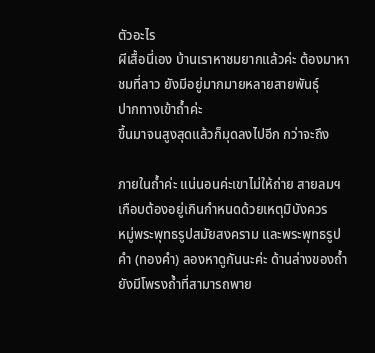ตัวอะไร
ผีเสื้อนี่เอง บ้านเราหาชมยากแล้วค่ะ ต้องมาหาชมที่ลาว ยังมีอยู่มากมายหลายสายพันธุ์
ปากทางเข้าถ้ำค่ะ
ขึ้นมาจนสูงสุดแล้วก็มุดลงไปอีก กว่าจะถึง

ภายในถ้ำค่ะ แน่นอนค่ะเขาไม่ให้ถ่าย สายลมฯ เกือบต้องอยู่เกินกำหนดด้วยเหตุมิบังควร
หมู่พระพุทธรูปสมัยสงคราม และพระพุทธรูปคำ (ทองคำ) ลองหาดูกันนะค่ะ ด้านล่างของถ้ำยังมีโพรงถ้ำที่สามารถพาย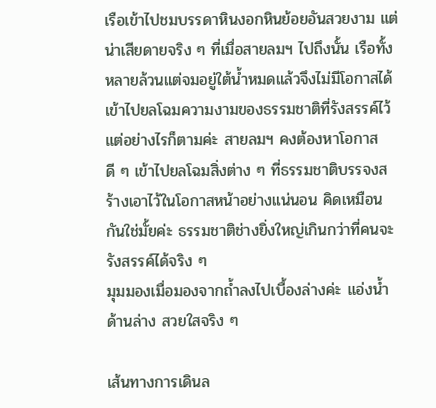เรือเข้าไปชมบรรดาหินงอกหินย้อยอันสวยงาม แต่น่าเสียดายจริง ๆ ที่เมื่อสายลมฯ ไปถึงนั้น เรือทั้งหลายล้วนแต่จมอยู่ใต้น้ำหมดแล้วจึงไม่มีโอกาสได้เข้าไปยลโฉมความงามของธรรมชาติที่รังสรรค์ไว้ แต่อย่างไรก็ตามค่ะ สายลมฯ คงต้องหาโอกาสดี ๆ เข้าไปยลโฉมสิ่งต่าง ๆ ที่ธรรมชาติบรรจงสร้างเอาไว้ในโอกาสหน้าอย่างแน่นอน คิดเหมือนกันใช่มั้ยค่ะ ธรรมชาติช่างยิ่งใหญ่เกินกว่าที่คนจะรังสรรค์ได้จริง ๆ
มุมมองเมื่อมองจากถ้ำลงไปเบื้องล่างค่ะ แอ่งน้ำด้านล่าง สวยใสจริง ๆ

เส้นทางการเดินล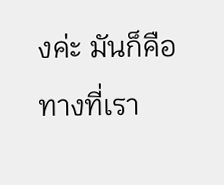งค่ะ มันก็คือทางที่เรา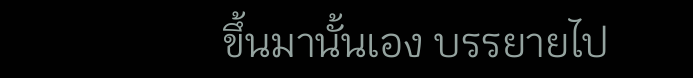ขึ้นมานั้นเอง บรรยายไป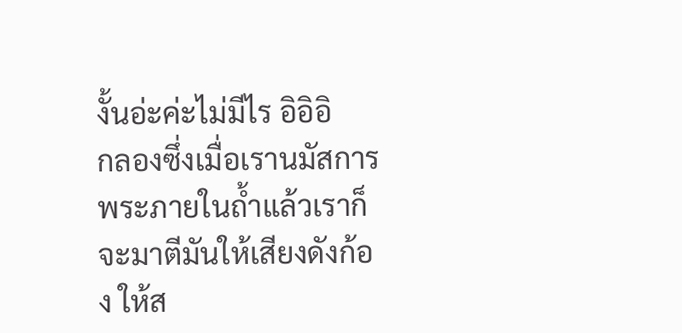งั้นอ่ะค่ะไม่มีไร อิอิอิ
กลองซึ่งเมื่อเรานมัสการพระภายในถ้ำแล้วเราก็จะมาตีมันให้เสียงดังก้อง ให้ส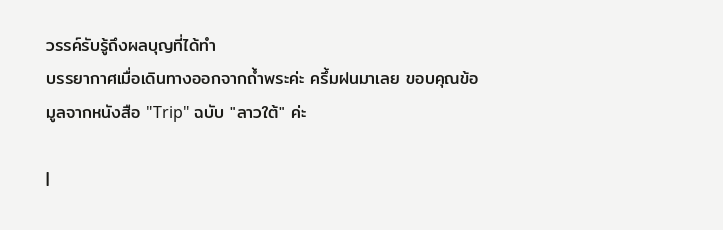วรรค์รับรู้ถึงผลบุญที่ได้ทำ
บรรยากาศเมื่อเดินทางออกจากถ้ำพระค่ะ ครึ้มฝนมาเลย ขอบคุณข้อมูลจากหนังสือ "Trip" ฉบับ "ลาวใต้" ค่ะ

|